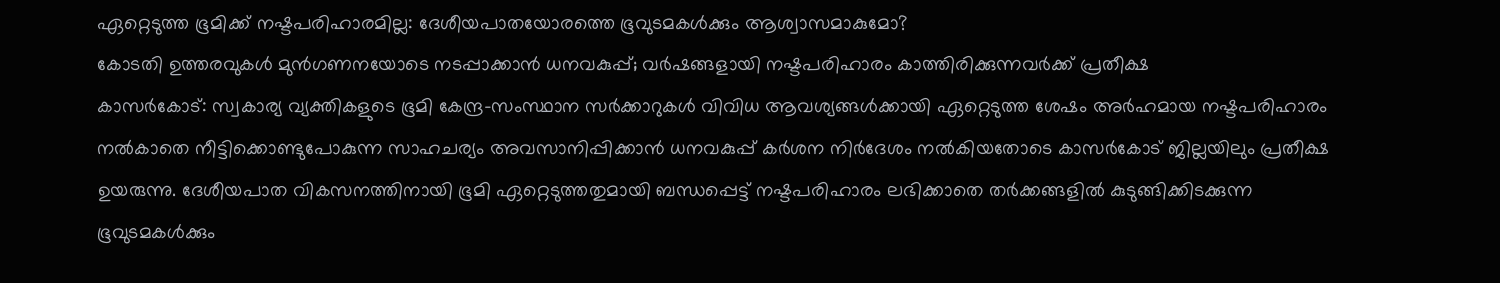ഏറ്റെടുത്ത ഭൂമിക്ക് നഷ്ടപരിഹാരമില്ല: ദേശീയപാതയോരത്തെ ഭൂവുടമകൾക്കും ആശ്വാസമാകുമോ?
കോടതി ഉത്തരവുകൾ മുൻഗണനയോടെ നടപ്പാക്കാൻ ധനവകുപ്പ്; വർഷങ്ങളായി നഷ്ടപരിഹാരം കാത്തിരിക്കുന്നവർക്ക് പ്രതീക്ഷ
കാസർകോട്: സ്വകാര്യ വ്യക്തികളുടെ ഭൂമി കേന്ദ്ര-സംസ്ഥാന സർക്കാറുകൾ വിവിധ ആവശ്യങ്ങൾക്കായി ഏറ്റെടുത്ത ശേഷം അർഹമായ നഷ്ടപരിഹാരം നൽകാതെ നീട്ടിക്കൊണ്ടുപോകുന്ന സാഹചര്യം അവസാനിപ്പിക്കാൻ ധനവകുപ്പ് കർശന നിർദേശം നൽകിയതോടെ കാസർകോട് ജില്ലയിലും പ്രതീക്ഷ ഉയരുന്നു. ദേശീയപാത വികസനത്തിനായി ഭൂമി ഏറ്റെടുത്തതുമായി ബന്ധപ്പെട്ട് നഷ്ടപരിഹാരം ലഭിക്കാതെ തർക്കങ്ങളിൽ കുടുങ്ങിക്കിടക്കുന്ന ഭൂവുടമകൾക്കും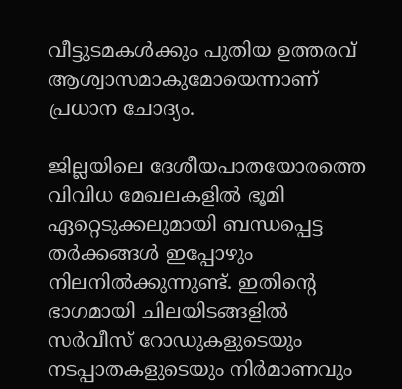വീട്ടുടമകൾക്കും പുതിയ ഉത്തരവ് ആശ്വാസമാകുമോയെന്നാണ് പ്രധാന ചോദ്യം.

ജില്ലയിലെ ദേശീയപാതയോരത്തെ വിവിധ മേഖലകളിൽ ഭൂമി ഏറ്റെടുക്കലുമായി ബന്ധപ്പെട്ട തർക്കങ്ങൾ ഇപ്പോഴും നിലനിൽക്കുന്നുണ്ട്. ഇതിന്റെ ഭാഗമായി ചിലയിടങ്ങളിൽ സർവീസ് റോഡുകളുടെയും നടപ്പാതകളുടെയും നിർമാണവും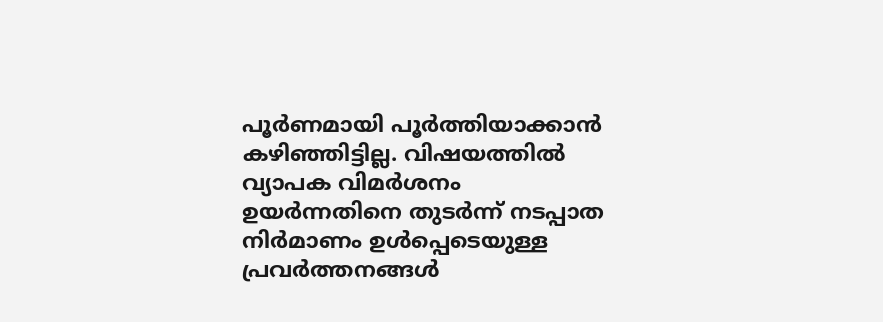പൂർണമായി പൂർത്തിയാക്കാൻ കഴിഞ്ഞിട്ടില്ല. വിഷയത്തിൽ വ്യാപക വിമർശനം ഉയർന്നതിനെ തുടർന്ന് നടപ്പാത നിർമാണം ഉൾപ്പെടെയുള്ള പ്രവർത്തനങ്ങൾ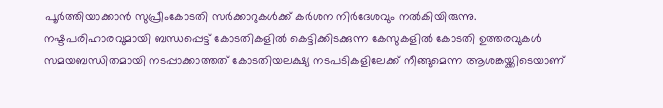പൂർത്തിയാക്കാൻ സുപ്രീംകോടതി സർക്കാറുകൾക്ക് കർശന നിർദേശവും നൽകിയിരുന്നു.
നഷ്ടപരിഹാരവുമായി ബന്ധപ്പെട്ട് കോടതികളിൽ കെട്ടിക്കിടക്കുന്ന കേസുകളിൽ കോടതി ഉത്തരവുകൾ സമയബന്ധിതമായി നടപ്പാക്കാത്തത് കോടതിയലക്ഷ്യ നടപടികളിലേക്ക് നീങ്ങുമെന്ന ആശങ്കയ്ക്കിടെയാണ്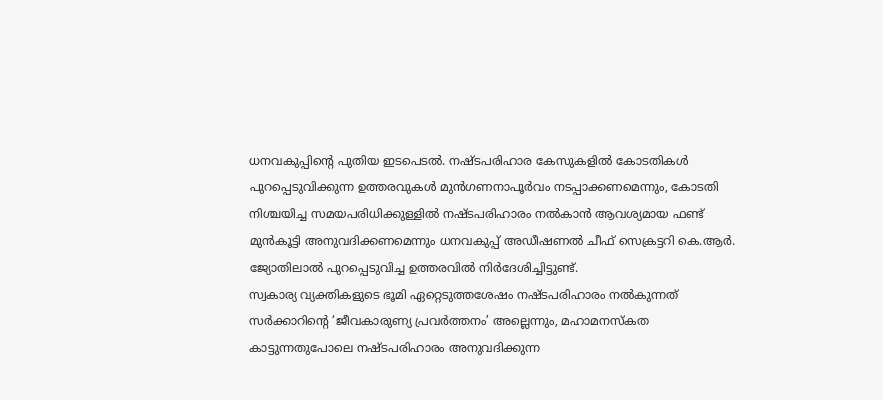ധനവകുപ്പിന്റെ പുതിയ ഇടപെടൽ. നഷ്ടപരിഹാര കേസുകളിൽ കോടതികൾ പുറപ്പെടുവിക്കുന്ന ഉത്തരവുകൾ മുൻഗണനാപൂർവം നടപ്പാക്കണമെന്നും, കോടതി നിശ്ചയിച്ച സമയപരിധിക്കുള്ളിൽ നഷ്ടപരിഹാരം നൽകാൻ ആവശ്യമായ ഫണ്ട് മുൻകൂട്ടി അനുവദിക്കണമെന്നും ധനവകുപ്പ് അഡീഷണൽ ചീഫ് സെക്രട്ടറി കെ.ആർ. ജ്യോതിലാൽ പുറപ്പെടുവിച്ച ഉത്തരവിൽ നിർദേശിച്ചിട്ടുണ്ട്.
സ്വകാര്യ വ്യക്തികളുടെ ഭൂമി ഏറ്റെടുത്തശേഷം നഷ്ടപരിഹാരം നൽകുന്നത് സർക്കാറിന്റെ ‘ജീവകാരുണ്യ പ്രവർത്തനം’ അല്ലെന്നും, മഹാമനസ്കത കാട്ടുന്നതുപോലെ നഷ്ടപരിഹാരം അനുവദിക്കുന്ന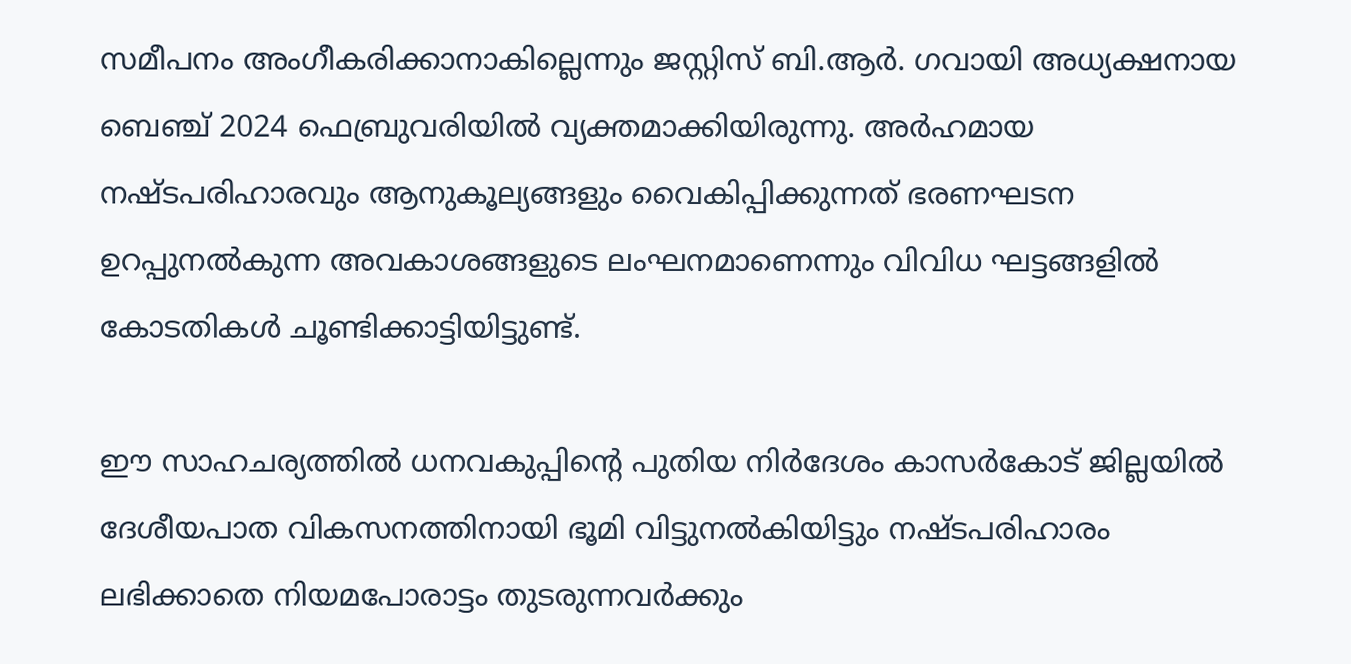സമീപനം അംഗീകരിക്കാനാകില്ലെന്നും ജസ്റ്റിസ് ബി.ആർ. ഗവായി അധ്യക്ഷനായ ബെഞ്ച് 2024 ഫെബ്രുവരിയിൽ വ്യക്തമാക്കിയിരുന്നു. അർഹമായ നഷ്ടപരിഹാരവും ആനുകൂല്യങ്ങളും വൈകിപ്പിക്കുന്നത് ഭരണഘടന ഉറപ്പുനൽകുന്ന അവകാശങ്ങളുടെ ലംഘനമാണെന്നും വിവിധ ഘട്ടങ്ങളിൽ കോടതികൾ ചൂണ്ടിക്കാട്ടിയിട്ടുണ്ട്.

ഈ സാഹചര്യത്തിൽ ധനവകുപ്പിന്റെ പുതിയ നിർദേശം കാസർകോട് ജില്ലയിൽ ദേശീയപാത വികസനത്തിനായി ഭൂമി വിട്ടുനൽകിയിട്ടും നഷ്ടപരിഹാരം ലഭിക്കാതെ നിയമപോരാട്ടം തുടരുന്നവർക്കും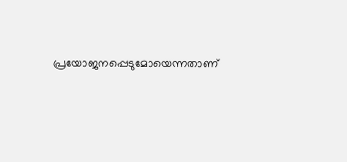പ്രയോജനപ്പെടുമോയെന്നതാണ്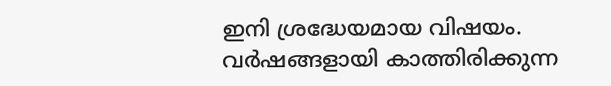ഇനി ശ്രദ്ധേയമായ വിഷയം. വർഷങ്ങളായി കാത്തിരിക്കുന്ന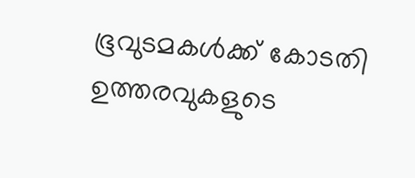ഭൂവുടമകൾക്ക് കോടതി ഉത്തരവുകളുടെ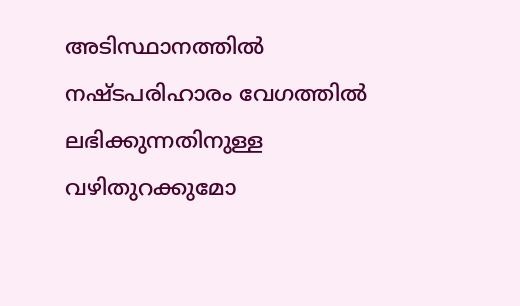അടിസ്ഥാനത്തിൽ നഷ്ടപരിഹാരം വേഗത്തിൽ ലഭിക്കുന്നതിനുള്ള വഴിതുറക്കുമോ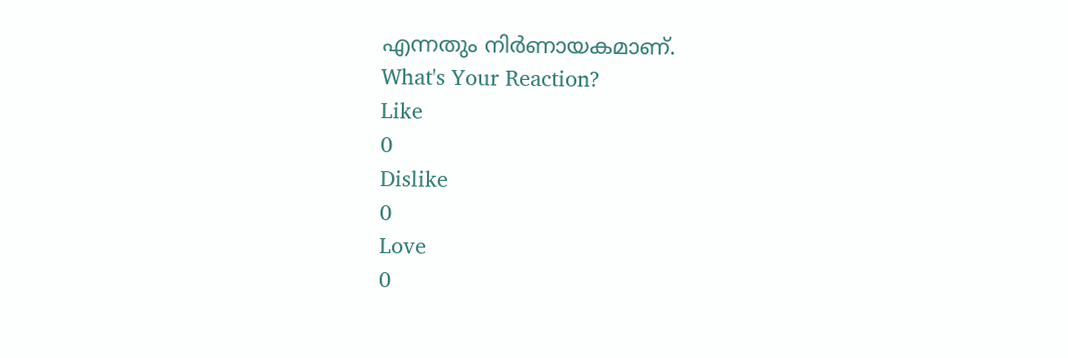എന്നതും നിർണായകമാണ്.
What's Your Reaction?
Like
0
Dislike
0
Love
0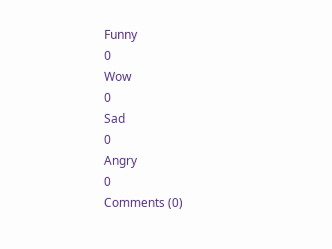Funny
0
Wow
0
Sad
0
Angry
0
Comments (0)